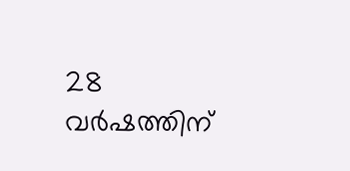28 വർഷത്തിന്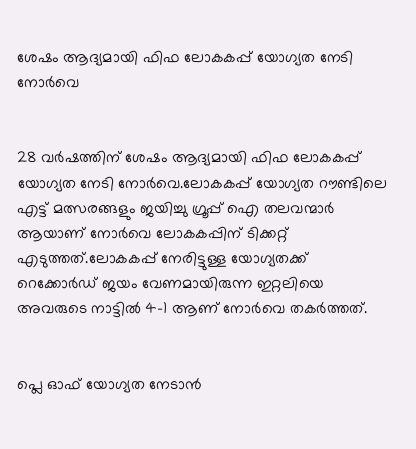ശേഷം ആദ്യമായി ഫിഫ ലോകകപ്പ് യോഗ്യത നേടി നോർവെ


28 വർഷത്തിന് ശേഷം ആദ്യമായി ഫിഫ ലോകകപ്പ് യോഗ്യത നേടി നോർവെ.ലോകകപ്പ് യോഗ്യത റൗണ്ടിലെ എട്ട് മത്സരങ്ങളും ജയിച്ചു ഗ്രൂപ്പ് ഐ തലവന്മാർ ആയാണ് നോർവെ ലോകകപ്പിന് ടിക്കറ്റ് എടുത്തത്.ലോകകപ്പ് നേരിട്ടുള്ള യോഗ്യതക്ക് റെക്കോർഡ് ജയം വേണമായിരുന്ന ഇറ്റലിയെ അവരുടെ നാട്ടില്‍ 4-1 ആണ് നോർവെ തകർത്തത്.


പ്ലെ ഓഫ് യോഗ്യത നേടാൻ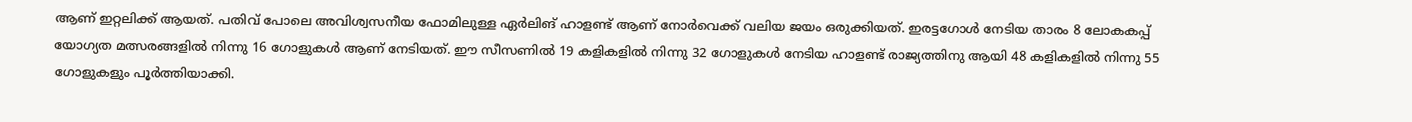ആണ് ഇറ്റലിക്ക് ആയത്. പതിവ് പോലെ അവിശ്വസനീയ ഫോമിലുള്ള ഏർലിങ് ഹാളണ്ട് ആണ് നോർവെക്ക് വലിയ ജയം ഒരുക്കിയത്. ഇരട്ടഗോള്‍ നേടിയ താരം 8 ലോകകപ്പ് യോഗ്യത മത്സരങ്ങളില്‍ നിന്നു 16 ഗോളുകള്‍ ആണ് നേടിയത്. ഈ സീസണില്‍ 19 കളികളില്‍ നിന്നു 32 ഗോളുകള്‍ നേടിയ ഹാളണ്ട് രാജ്യത്തിനു ആയി 48 കളികളില്‍ നിന്നു 55 ഗോളുകളും പൂർത്തിയാക്കി.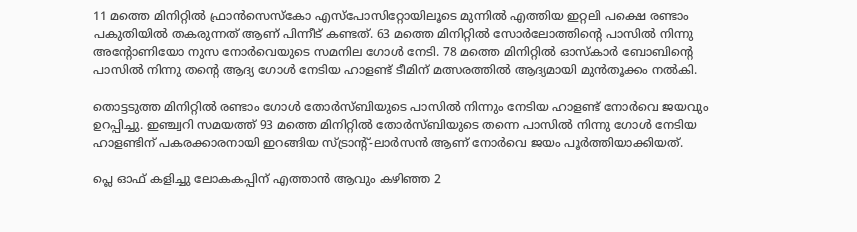11 മത്തെ മിനിറ്റില്‍ ഫ്രാൻസെസ്കോ എസ്പോസിറ്റോയിലൂടെ മുന്നില്‍ എത്തിയ ഇറ്റലി പക്ഷെ രണ്ടാം പകുതിയില്‍ തകരുന്നത് ആണ് പിന്നീട് കണ്ടത്. 63 മത്തെ മിനിറ്റില്‍ സോർലോത്തിന്റെ പാസില്‍ നിന്നു അന്റോണിയോ നുസ നോർവെയുടെ സമനില ഗോള്‍ നേടി. 78 മത്തെ മിനിറ്റില്‍ ഓസ്കാർ ബോബിന്റെ പാസില്‍ നിന്നു തന്റെ ആദ്യ ഗോള്‍ നേടിയ ഹാളണ്ട് ടീമിന് മത്സരത്തില്‍ ആദ്യമായി മുൻതൂക്കം നല്‍കി.

തൊട്ടടുത്ത മിനിറ്റില്‍ രണ്ടാം ഗോള്‍ തോർസ്‌ബിയുടെ പാസില്‍ നിന്നും നേടിയ ഹാളണ്ട് നോർവെ ജയവും ഉറപ്പിച്ചു. ഇഞ്ച്വറി സമയത്ത് 93 മത്തെ മിനിറ്റില്‍ തോർസ്‌ബിയുടെ തന്നെ പാസില്‍ നിന്നു ഗോള്‍ നേടിയ ഹാളണ്ടിന് പകരക്കാരനായി ഇറങ്ങിയ സ്ട്രാന്റ്-ലാർസൻ ആണ് നോർവെ ജയം പൂർത്തിയാക്കിയത്.

പ്ലെ ഓഫ് കളിച്ചു ലോകകപ്പിന് എത്താൻ ആവും കഴിഞ്ഞ 2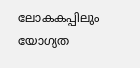ലോകകപ്പിലും യോഗ്യത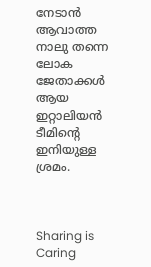നേടാൻ ആവാത്ത നാലു തന്നെ ലോക ജേതാക്കള്‍ ആയ ഇറ്റാലിയൻ ടീമിന്റെ ഇനിയുള്ള ശ്രമം.



Sharing is Caring